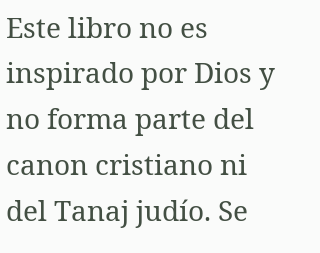Este libro no es inspirado por Dios y no forma parte del canon cristiano ni del Tanaj judío. Se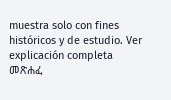muestra solo con fines históricos y de estudio. Ver explicación completa መጽሐፈ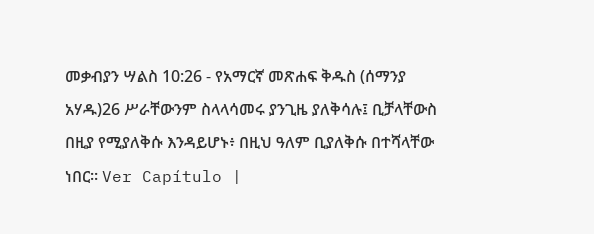መቃብያን ሣልስ 10:26 - የአማርኛ መጽሐፍ ቅዱስ (ሰማንያ አሃዱ)26 ሥራቸውንም ስላላሳመሩ ያንጊዜ ያለቅሳሉ፤ ቢቻላቸውስ በዚያ የሚያለቅሱ እንዳይሆኑ፥ በዚህ ዓለም ቢያለቅሱ በተሻላቸው ነበር። Ver Capítulo |